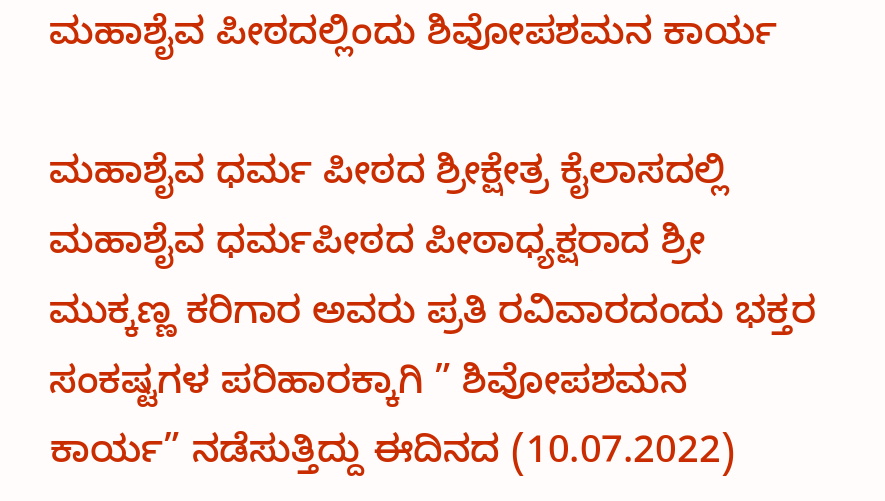ಮಹಾಶೈವ ಪೀಠದಲ್ಲಿಂದು ಶಿವೋಪಶಮನ ಕಾರ್ಯ

ಮಹಾಶೈವ ಧರ್ಮ ಪೀಠದ ಶ್ರೀಕ್ಷೇತ್ರ ಕೈಲಾಸದಲ್ಲಿ ಮಹಾಶೈವ ಧರ್ಮಪೀಠದ ಪೀಠಾಧ್ಯಕ್ಷರಾದ ಶ್ರೀ ಮುಕ್ಕಣ್ಣ ಕರಿಗಾರ ಅವರು ಪ್ರತಿ ರವಿವಾರದಂದು ಭಕ್ತರ ಸಂಕಷ್ಟಗಳ ಪರಿಹಾರಕ್ಕಾಗಿ ” ಶಿವೋಪಶಮನ ಕಾರ್ಯ” ನಡೆಸುತ್ತಿದ್ದು ಈದಿನದ (10.07.2022)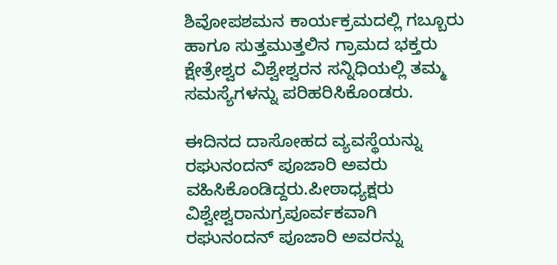ಶಿವೋಪಶಮನ ಕಾರ್ಯಕ್ರಮದಲ್ಲಿ ಗಬ್ಬೂರು ಹಾಗೂ ಸುತ್ತಮುತ್ತಲಿನ ಗ್ರಾಮದ ಭಕ್ತರು ಕ್ಷೇತ್ರೇಶ್ವರ ವಿಶ್ವೇಶ್ವರನ ಸನ್ನಿಧಿಯಲ್ಲಿ ತಮ್ಮ ಸಮಸ್ಯೆಗಳನ್ನು ಪರಿಹರಿಸಿಕೊಂಡರು.

ಈದಿನದ ದಾಸೋಹದ ವ್ಯವಸ್ಥೆಯನ್ನು ರಘುನಂದನ್ ಪೂಜಾರಿ ಅವರು ವಹಿಸಿಕೊಂಡಿದ್ದರು.ಪೀಠಾಧ್ಯಕ್ಷರು ವಿಶ್ವೇಶ್ವರಾನುಗ್ರಪೂರ್ವಕವಾಗಿ ರಘುನಂದನ್ ಪೂಜಾರಿ ಅವರನ್ನು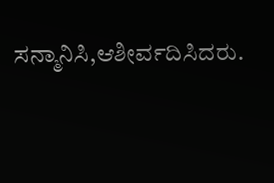ಸನ್ಮಾನಿಸಿ,ಆಶೀರ್ವದಿಸಿದರು.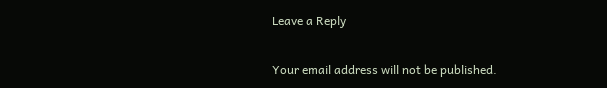Leave a Reply

Your email address will not be published.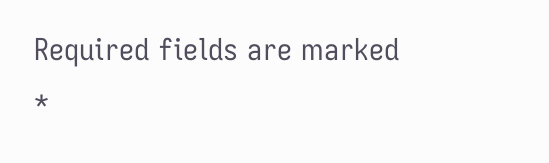Required fields are marked *